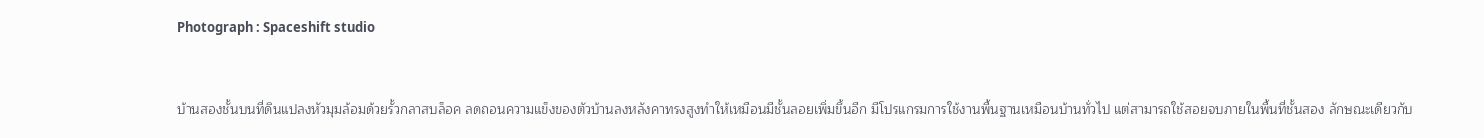Photograph : Spaceshift studio


บ้านสองชั้นบนที่ดินแปลงหัวมุมล้อมด้วยรั้วกลาสบล็อค ลดถอนความแข็งของตัวบ้านลงหลังคาทรงสูงทำให้เหมือนมีชั้นลอยเพิ่มขึ้นอีก มีโปรแกรมการใช้งานพื้นฐานเหมือนบ้านทั่วไป แต่สามารถใช้สอยจบภายในพื้นที่ชั้นสอง ลักษณะเดียวกับ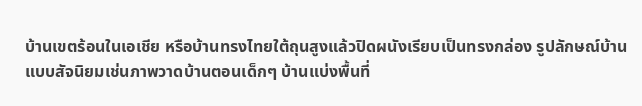บ้านเขตร้อนในเอเชีย หรือบ้านทรงไทยใต้ถุนสูงแล้วปิดผนังเรียบเป็นทรงกล่อง รูปลักษณ์บ้านแบบสัจนิยมเช่นภาพวาดบ้านตอนเด็กๆ บ้านแบ่งพื้นที่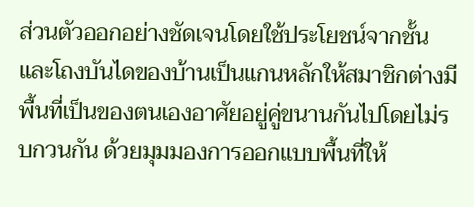ส่วนตัวออกอย่างชัดเจนโดยใช้ประโยชน์จากชั้น และโถงบันไดของบ้านเป็นแกนหลักให้สมาชิกต่างมีพื้นที่เป็นของตนเองอาศัยอยู่คู่ขนานกันไปโดยไม่รบกวนกัน ด้วยมุมมองการออกแบบพื้นที่ให้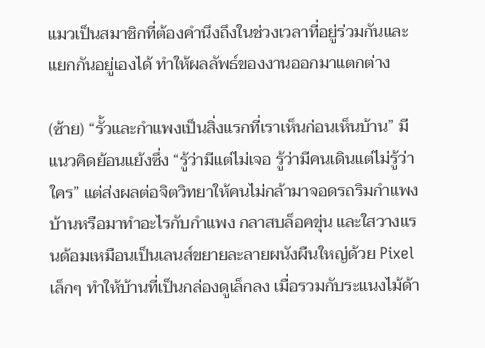แมวเป็นสมาชิกที่ต้องคำนึงถึงในช่วงเวลาที่อยู่ร่วมกันและแยกกันอยู่เองได้ ทำให้ผลลัพธ์ของงานออกมาแตกต่าง

(ซ้าย) “รั้วและกำแพงเป็นสิ่งแรกที่เราเห็นก่อนเห็นบ้าน” มีแนวคิดย้อนแย้งซึ่ง “รู้ว่ามีแต่ไม่เจอ รู้ว่ามีคนเดินแต่ไม่รู้ว่าใคร” แต่ส่งผลต่อจิตวิทยาให้คนไม่กล้ามาจอดรถริมกำแพงบ้านหรือมาทำอะไรกับกำแพง กลาสบล็อคขุ่น และใสวางแรนด้อมเหมือนเป็นเลนส์ขยายละลายผนังผืนใหญ่ด้วย Pixel เล็กๆ ทำให้บ้านที่เป็นกล่องดูเล็กลง เมื่อรวมกับระแนงไม้ด้า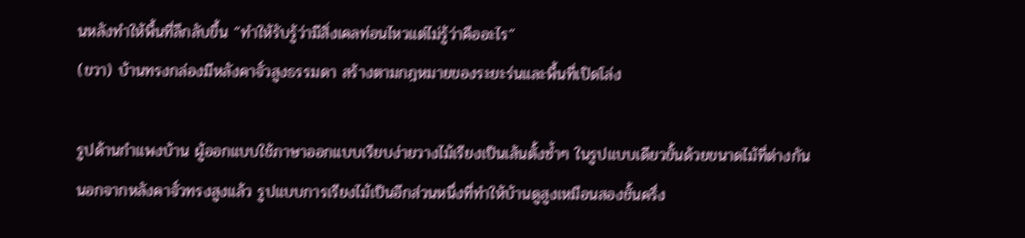นหลังทำให้พื้นที่ลึกลับขึ้น “ทำให้รับรู้ว่ามีสิ่งเคลท่อนไหวแต่ไม่รู้ว่าคืออะไร”
(ขวา) บ้านทรงกล่องมีหลังคาจั่วสูงธรรมดา สร้างตามกฎหมายของระยะร่นและพื้นที่เปิดโล่ง

รูปด้านกำแพงบ้าน ผู้ออกแบบใช้ภาษาออกแบบเรียบง่ายวางไม้เรียงเป็นเส้นตั้งซ้ำๆ ในรูปแบบเดียวขั้นด้วยขนาดไม้ที่ต่างกัน นอกจากหลังคาจั่วทรงสูงแล้ว รูปแบบการเรียงไม้เป็นอีกส่วนหนึ่งที่ทำให้บ้านดูสูงเหมือนสองชั้นครึ่ง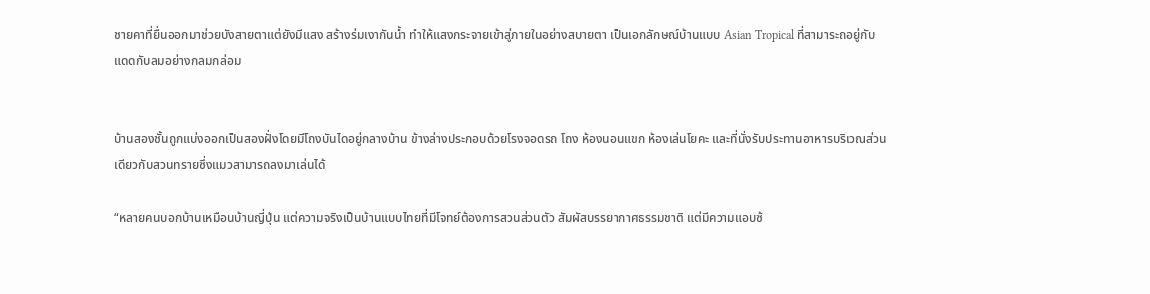ชายคาที่ยื่นออกมาช่วยบังสายตาแต่ยังมีแสง สร้างร่มเงากันน้ำ ทำให้แสงกระจายเข้าสู่ภายในอย่างสบายตา เป็นเอกลักษณ์บ้านแบบ Asian Tropical ที่สามาระถอยู่กับแดดกับลมอย่างกลมกล่อม


บ้านสองชั้นถูกแบ่งออกเป็นสองฝั่งโดยมีโถงบันไดอยู่กลางบ้าน ข้างล่างประกอบด้วยโรงจอดรถ โถง ห้องนอนแขก ห้องเล่นโยคะ และที่นั่งรับประทานอาหารบริเวณส่วนเดียวกับสวนทรายซึ่งแมวสามารถลงมาเล่นได้

“หลายคนบอกบ้านเหมือนบ้านญี่ปุ่น แต่ความจริงเป็นบ้านแบบไทยที่มีโจทย์ต้องการสวนส่วนตัว สัมผัสบรรยากาศธรรมชาติ แต่มีความแอบซ้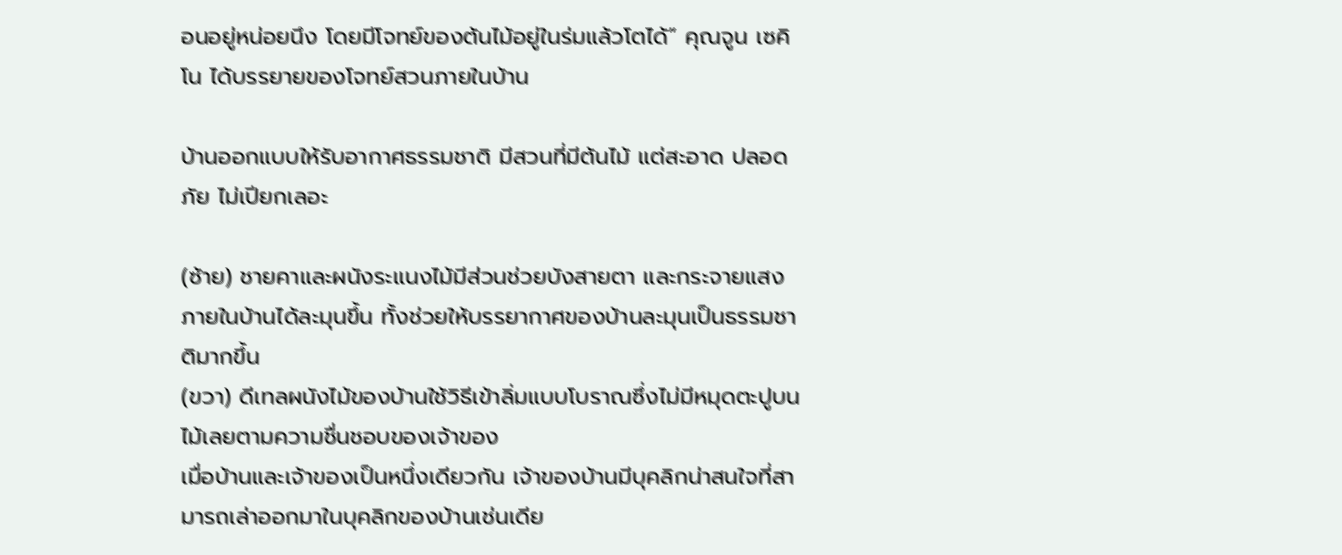อนอยู่หน่อยนึง โดยมีโจทย์ของต้นไม้อยู่ในร่มแล้วโตได้” คุณจูน เซคิโน ได้บรรยายของโจทย์สวนภายในบ้าน

บ้านออกแบบให้รับอากาศธรรมชาติ มีสวนที่มีต้นไม้ แต่สะอาด ปลอดภัย ไม่เปียกเลอะ

(ซ้าย) ชายคาและผนังระแนงไม้มีส่วนช่วยบังสายตา และกระจายแสงภายในบ้านได้ละมุนขึ้น ทั้งช่วยให้บรรยากาศของบ้านละมุนเป็นธรรมชาติมากขึ้น
(ขวา) ดีเทลผนังไม้ของบ้านใช้วิธีเข้าลิ่มแบบโบราณซึ่งไม่มีหมุดตะปูบนไม้เลยตามความชื่นชอบของเจ้าของ
เมื่อบ้านและเจ้าของเป็นหนึ่งเดียวกัน เจ้าของบ้านมีบุคลิกน่าสนใจที่สามารถเล่าออกมาในบุคลิกของบ้านเช่นเดีย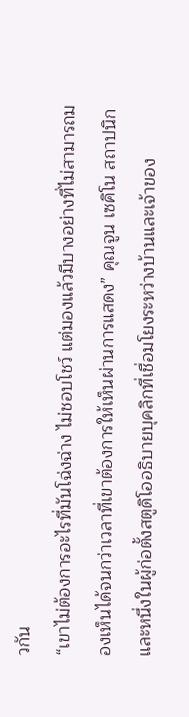วกัน
“เขาไม่ต้องการอะไรที่มันโฉ่งฉ่าง ไม่ชอบโชว์ แต่มองแล้วมีบางอย่างที่ไม่สามารถมองเห็นได้จนกว่าเวลาที่เขาต้องการให้เห็นผ่านการแสดง” คุณจูน เซคิโน สถาปนิกและหนึ่งในผู้ก่อตั้งสตูดิโออธิบายบุคลิกที่เชื่อมโยงระหว่างบ้านและเจ้าของ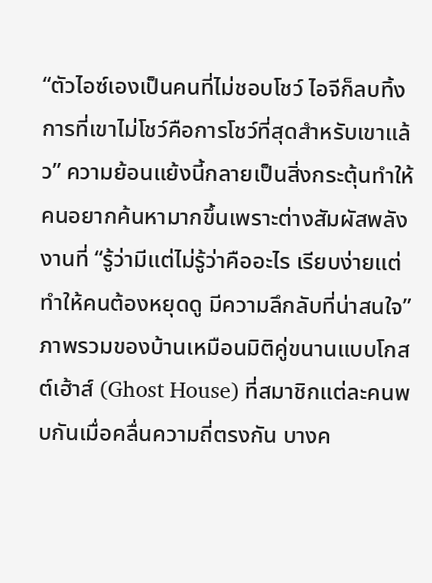“ตัวไอซ์เองเป็นคนที่ไม่ชอบโชว์ ไอจีก็ลบทิ้ง การที่เขาไม่โชว์คือการโชว์ที่สุดสำหรับเขาแล้ว” ความย้อนแย้งนี้กลายเป็นสิ่งกระตุ้นทำให้คนอยากค้นหามากขึ้นเพราะต่างสัมผัสพลังงานที่ “รู้ว่ามีแต่ไม่รู้ว่าคืออะไร เรียบง่ายแต่ทำให้คนต้องหยุดดู มีความลึกลับที่น่าสนใจ” ภาพรวมของบ้านเหมือนมิติคู่ขนานแบบโกสต์เฮ้าส์ (Ghost House) ที่สมาชิกแต่ละคนพบกันเมื่อคลื่นความถี่ตรงกัน บางค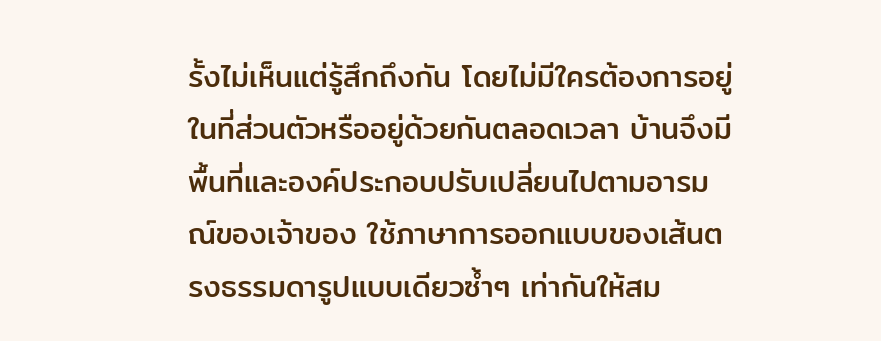รั้งไม่เห็นแต่รู้สึกถึงกัน โดยไม่มีใครต้องการอยู่ในที่ส่วนตัวหรืออยู่ด้วยกันตลอดเวลา บ้านจึงมีพื้นที่และองค์ประกอบปรับเปลี่ยนไปตามอารมณ์ของเจ้าของ ใช้ภาษาการออกแบบของเส้นตรงธรรมดารูปแบบเดียวซ้ำๆ เท่ากันให้สม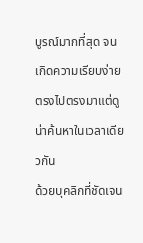บูรณ์มากที่สุด จนเกิดความเรียบง่ายตรงไปตรงมาแต่ดูน่าค้นหาในเวลาเดียวกัน
ด้วยบุคลิกที่ชัดเจน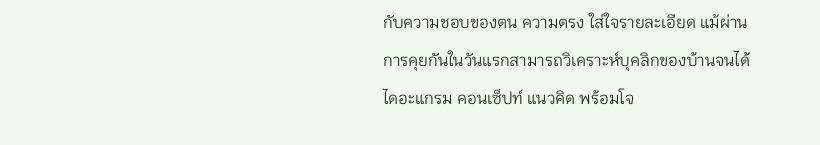กับความชอบของตน ความตรง ใส่ใจรายละเอียด แม้ผ่านการคุยกันในวันแรกสามารถวิเคราะห์บุคลิกของบ้านจนได้ไดอะแกรม คอนเซ็ปท์ แนวคิด พร้อมโจ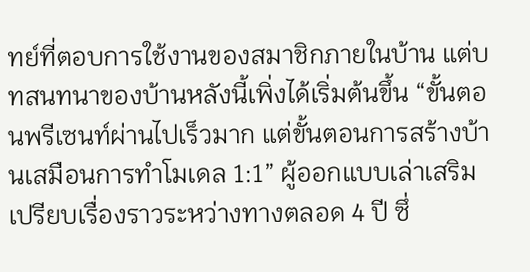ทย์ที่ตอบการใช้งานของสมาชิกภายในบ้าน แต่บทสนทนาของบ้านหลังนี้เพิ่งได้เริ่มต้นขึ้น “ขั้นตอนพรีเซนท์ผ่านไปเร็วมาก แต่ขั้นตอนการสร้างบ้านเสมือนการทำโมเดล 1:1” ผู้ออกแบบเล่าเสริมเปรียบเรื่องราวระหว่างทางตลอด 4 ปี ซึ่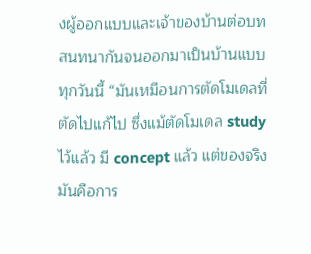งผู้ออกแบบและเจ้าของบ้านต่อบทสนทนากันจนออกมาเป็นบ้านแบบทุกวันนี้ “มันเหมือนการตัดโมเดลที่ตัดไปแก้ไป ซึ่งแม้ตัดโมเดล study ไว้แล้ว มี concept แล้ว แต่ของจริงมันคือการ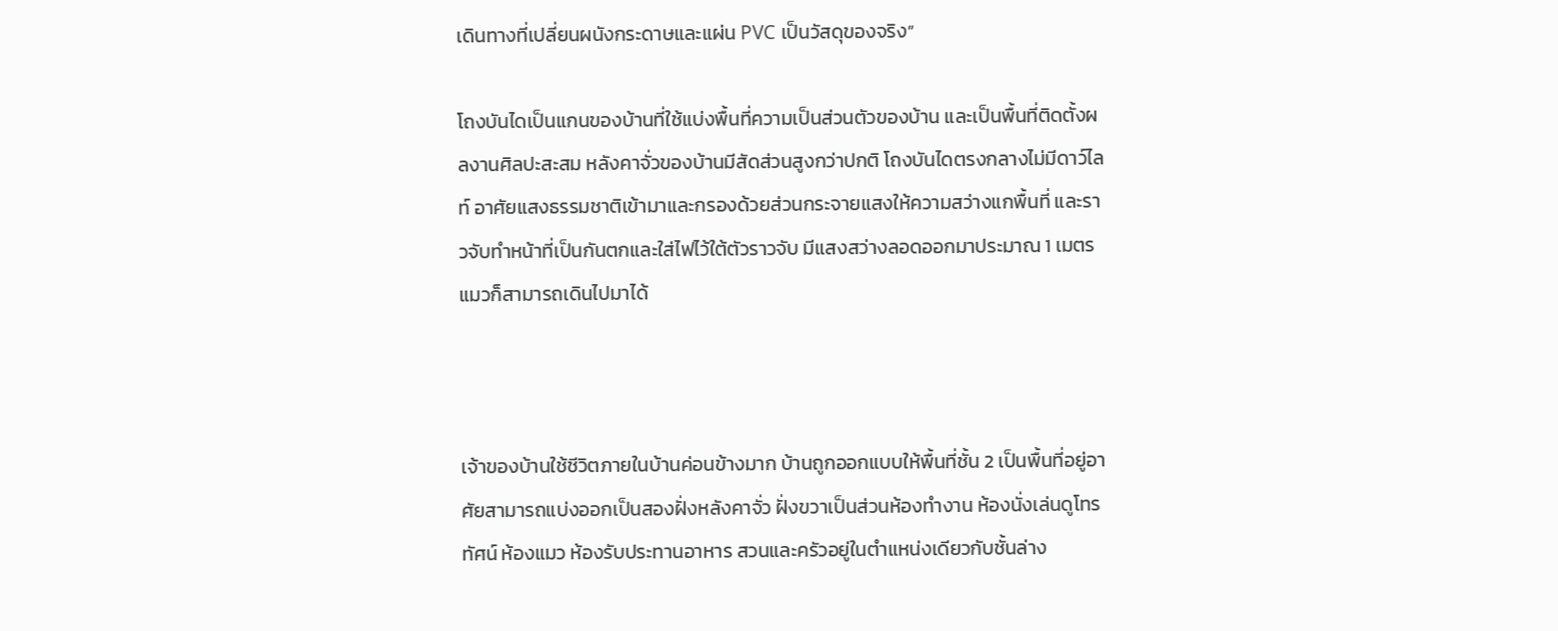เดินทางที่เปลี่ยนผนังกระดาษและแผ่น PVC เป็นวัสดุของจริง”

โถงบันไดเป็นแกนของบ้านที่ใช้แบ่งพื้นที่ความเป็นส่วนตัวของบ้าน และเป็นพื้นที่ติดตั้งผลงานศิลปะสะสม หลังคาจั่วของบ้านมีสัดส่วนสูงกว่าปกติ โถงบันไดตรงกลางไม่มีดาว์ไลท์ อาศัยแสงธรรมชาติเข้ามาและกรองด้วยส่วนกระจายแสงให้ความสว่างแกพื้นที่ และราวจับทำหน้าที่เป็นกันตกและใส่ไฟไว้ใต้ตัวราวจับ มีแสงสว่างลอดออกมาประมาณ 1 เมตร แมวก็สามารถเดินไปมาได้



เจ้าของบ้านใช้ชีวิตภายในบ้านค่อนข้างมาก บ้านถูกออกแบบให้พื้นที่ชั้น 2 เป็นพื้นที่อยู่อาศัยสามารถแบ่งออกเป็นสองฝั่งหลังคาจั่ว ฝั่งขวาเป็นส่วนห้องทำงาน ห้องนั่งเล่นดูโทรทัศน์ ห้องแมว ห้องรับประทานอาหาร สวนและครัวอยู่ในตำแหน่งเดียวกับชั้นล่าง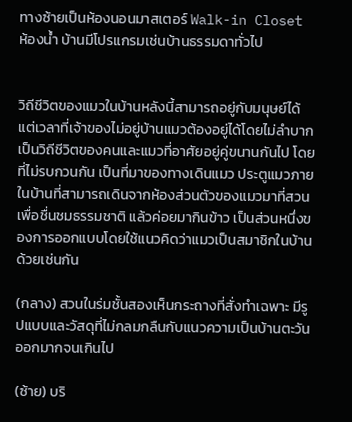ทางซ้ายเป็นห้องนอนมาสเตอร์ Walk-in Closet ห้องน้ำ บ้านมีโปรแกรมเช่นบ้านธรรมดาทั่วไป


วิถีชีวิตของแมวในบ้านหลังนี้สามารถอยู่กับมนุษย์ได้ แต่เวลาที่เจ้าของไม่อยู่บ้านแมวต้องอยู่ได้โดยไม่ลำบาก เป็นวิถีชีวิตของคนและแมวที่อาศัยอยู่คู่ขนานกันไป โดยที่ไม่รบกวนกัน เป็นที่มาของทางเดินแมว ประตูแมวภายในบ้านที่สามารถเดินจากห้องส่วนตัวของแมวมาที่สวนเพื่อชื่นชมธรรมชาติ แล้วค่อยมากินข้าว เป็นส่วนหนึ่งของการออกแบบโดยใช้แนวคิดว่าแมวเป็นสมาชิกในบ้านด้วยเช่นกัน

(กลาง) สวนในร่มชั้นสองเห็นกระถางที่สั่งทำเฉพาะ มีรูปแบบและวัสดุที่ไม่กลมกลืนกับแนวความเป็นบ้านตะวันออกมากจนเกินไป

(ซ้าย) บริ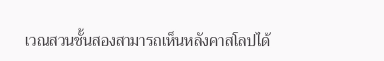เวณสวนชั้นสองสามารถเห็นหลังคาสโลปได้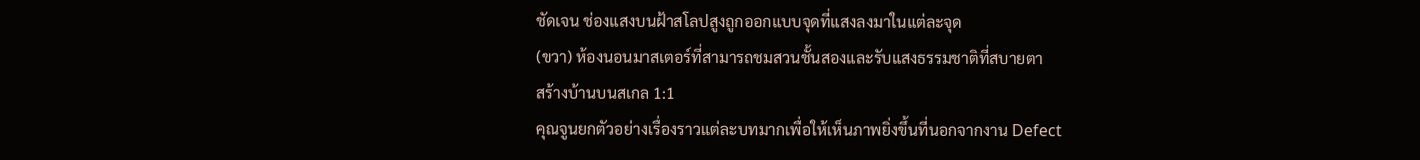ชัดเจน ช่องแสงบนฝ้าสโลปสูงถูกออกแบบจุดที่แสงลงมาในแต่ละจุด
(ขวา) ห้องนอนมาสเตอร์ที่สามารถชมสวนชั้นสองและรับแสงธรรมชาติที่สบายตา
สร้างบ้านบนสเกล 1:1
คุณจูนยกตัวอย่างเรื่องราวแต่ละบทมากเพื่อให้เห็นภาพยิ่งขึ้นที่นอกจากงาน Defect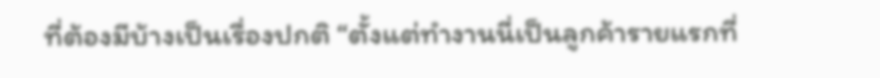ที่ต้องมีบ้างเป็นเรื่องปกติ “ตั้งแต่ทำงานนี่เป็นลูกค้ารายแรกที่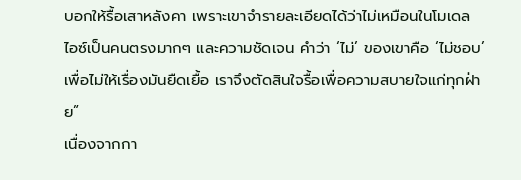บอกให้รื้อเสาหลังคา เพราะเขาจำรายละเอียดได้ว่าไม่เหมือนในโมเดล ไอซ์เป็นคนตรงมากๆ และความชัดเจน คำว่า ‘ไม่’ ของเขาคือ ‘ไม่ชอบ’ เพื่อไม่ให้เรื่องมันยืดเยื้อ เราจึงตัดสินใจรื้อเพื่อความสบายใจแก่ทุกฝ่าย”
เนื่องจากกา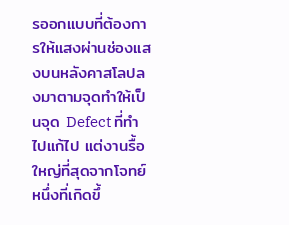รออกแบบที่ต้องการให้แสงผ่านช่องแสงบนหลังคาสโลปลงมาตามจุดทำให้เป็นจุด Defect ที่ทำไปแก้ไป แต่งานรื้อใหญ่ที่สุดจากโจทย์หนึ่งที่เกิดขึ้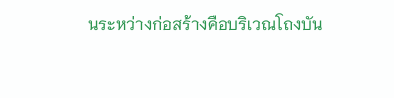นระหว่างก่อสร้างคือบริเวณโถงบัน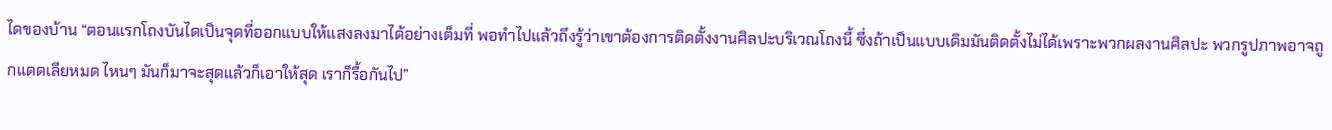ไดของบ้าน “ตอนแรกโถงบันไดเป็นจุดที่ออกแบบให้แสงลงมาได้อย่างเต็มที่ พอทำไปแล้วถึงรู้ว่าเขาต้องการติดตั้งงานศิลปะบริเวณโถงนี้ ซึ่งถ้าเป็นแบบเดิมมันติดตั้งไม่ได้เพราะพวกผลงานศิลปะ พวกรูปภาพอาจถูกแดดเลียหมด ไหนๆ มันก็มาจะสุดแล้วก็เอาให้สุด เราก็รื้อกันไป”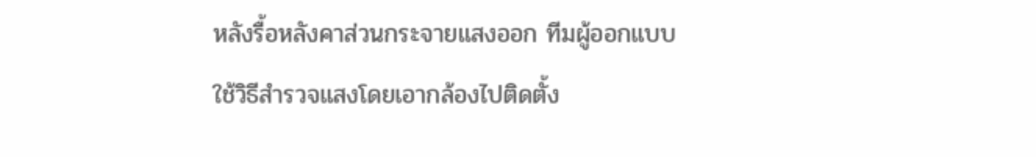หลังรื้อหลังคาส่วนกระจายแสงออก ทีมผู้ออกแบบใช้วิธีสำรวจแสงโดยเอากล้องไปติดตั้ง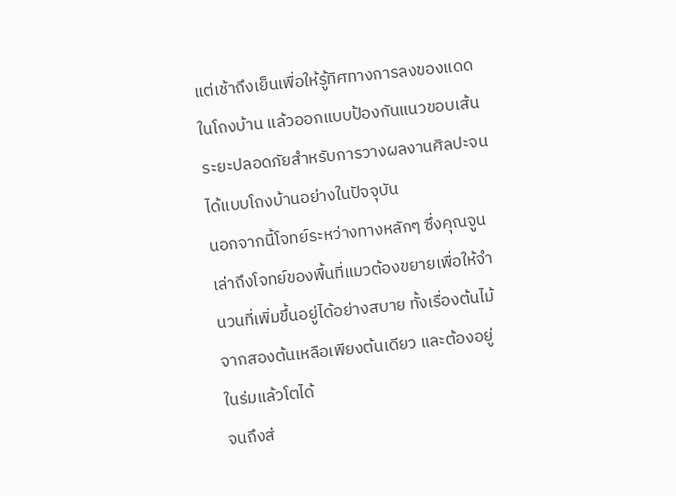แต่เช้าถึงเย็นเพื่อให้รู้ทิศทางการลงของแดดในโถงบ้าน แล้วออกแบบป้องกันแนวขอบเส้นระยะปลอดภัยสำหรับการวางผลงานศิลปะจนได้แบบโถงบ้านอย่างในปัจจุบัน
นอกจากนี้โจทย์ระหว่างทางหลักๆ ซึ่งคุณจูนเล่าถึงโจทย์ของพื้นที่แมวต้องขยายเพื่อให้จำนวนที่เพิ่มขึ้นอยู่ได้อย่างสบาย ทั้งเรื่องต้นไม้จากสองต้นเหลือเพียงต้นเดียว และต้องอยู่ในร่มแล้วโตได้
จนถึงส่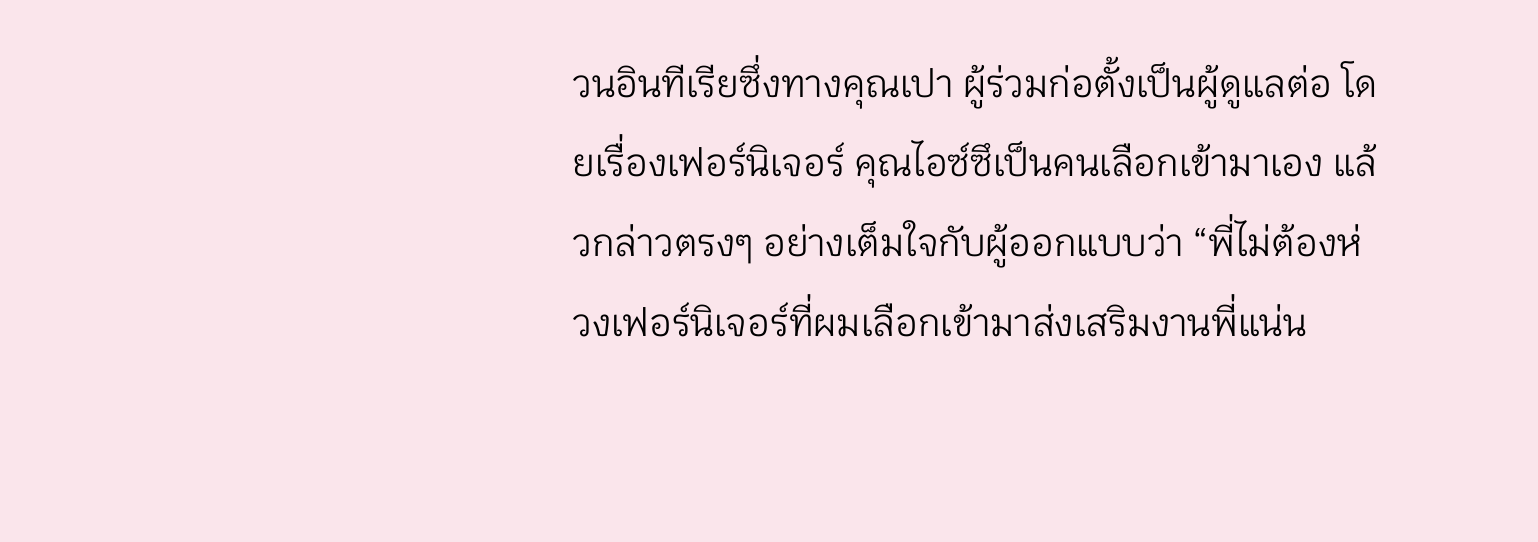วนอินทีเรียซึ่งทางคุณเปา ผู้ร่วมก่อตั้งเป็นผู้ดูแลต่อ โดยเรื่องเฟอร์นิเจอร์ คุณไอซ์ซึเป็นคนเลือกเข้ามาเอง แล้วกล่าวตรงๆ อย่างเต็มใจกับผู้ออกแบบว่า “พี่ไม่ต้องห่วงเฟอร์นิเจอร์ที่ผมเลือกเข้ามาส่งเสริมงานพี่แน่น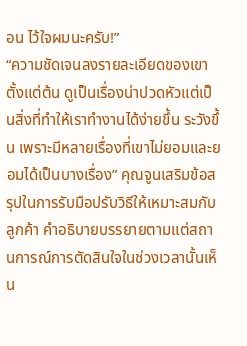อน ไว้ใจผมนะครับ!”
“ความชัดเจนลงรายละเอียดของเขาตั้งแต่ต้น ดูเป็นเรื่องน่าปวดหัวแต่เป็นสิ่งที่ทำให้เราทำงานได้ง่ายขึ้น ระวังขึ้น เพราะมีหลายเรื่องที่เขาไม่ยอมและยอมได้เป็นบางเรื่อง” คุณจูนเสริมข้อสรุปในการรับมือปรับวิธีให้เหมาะสมกับลูกค้า คำอธิบายบรรยายตามแต่สถานการณ์การตัดสินใจในช่วงเวลานั้นเห็น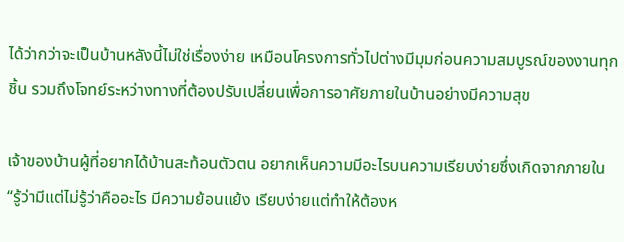ได้ว่ากว่าจะเป็นบ้านหลังนี้ไม่ใช่เรื่องง่าย เหมือนโครงการทั่วไปต่างมีมุมก่อนความสมบูรณ์ของงานทุกชิ้น รวมถึงโจทย์ระหว่างทางที่ต้องปรับเปลี่ยนเพื่อการอาศัยภายในบ้านอย่างมีความสุข

เจ้าของบ้านผู้ที่อยากได้บ้านสะท้อนตัวตน อยากเห็นความมีอะไรบนความเรียบง่ายซึ่งเกิดจากภายใน
“รู้ว่ามีแต่ไม่รู้ว่าคืออะไร มีความย้อนแย้ง เรียบง่ายแต่ทำให้ต้องห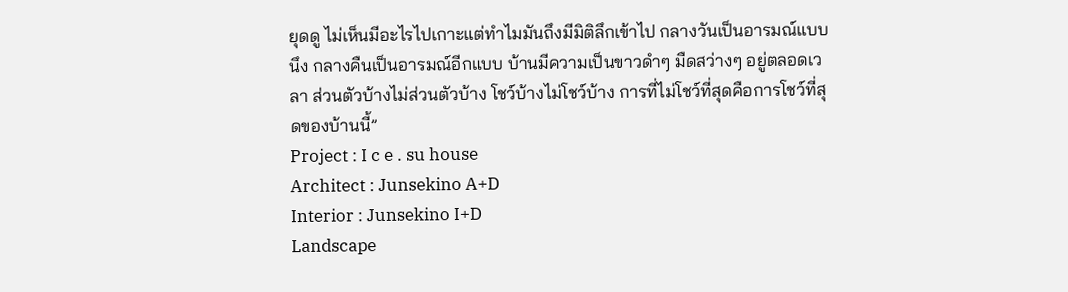ยุดดู ไม่เห็นมีอะไรไปเกาะแต่ทำไมมันถึงมีมิติลึกเข้าไป กลางวันเป็นอารมณ์แบบนึง กลางคืนเป็นอารมณ์อีกแบบ บ้านมีความเป็นขาวดำๆ มืดสว่างๆ อยู่ตลอดเวลา ส่วนตัวบ้างไม่ส่วนตัวบ้าง โชว์บ้างไม่โชว์บ้าง การที่ไม่โชว์ที่สุดคือการโชว์ที่สุดของบ้านนี้”
Project : I c e . su house
Architect : Junsekino A+D
Interior : Junsekino I+D
Landscape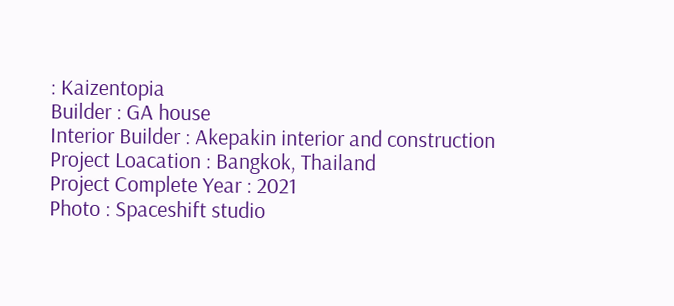: Kaizentopia
Builder : GA house
Interior Builder : Akepakin interior and construction
Project Loacation : Bangkok, Thailand
Project Complete Year : 2021
Photo : Spaceshift studio